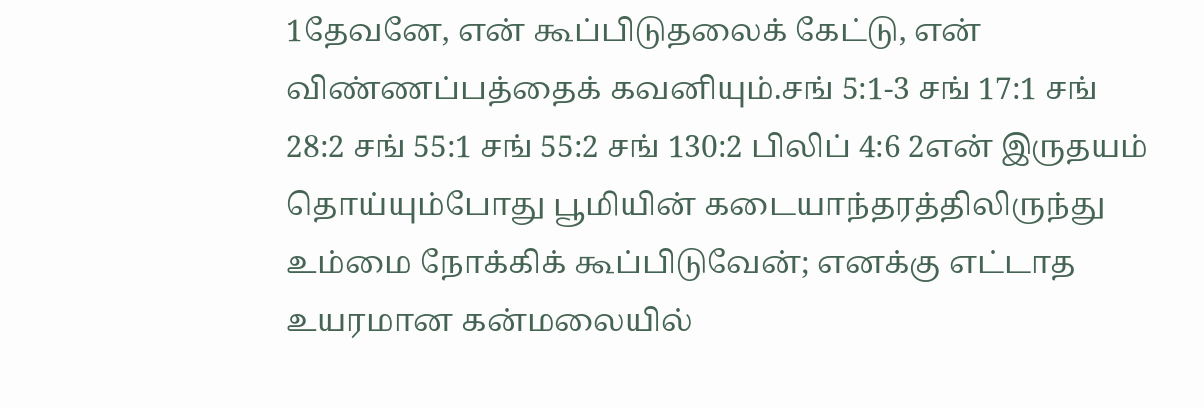1தேவனே, என் கூப்பிடுதலைக் கேட்டு, என் விண்ணப்பத்தைக் கவனியும்.சங் 5:1-3 சங் 17:1 சங் 28:2 சங் 55:1 சங் 55:2 சங் 130:2 பிலிப் 4:6 2என் இருதயம் தொய்யும்போது பூமியின் கடையாந்தரத்திலிருந்து உம்மை நோக்கிக் கூப்பிடுவேன்; எனக்கு எட்டாத உயரமான கன்மலையில்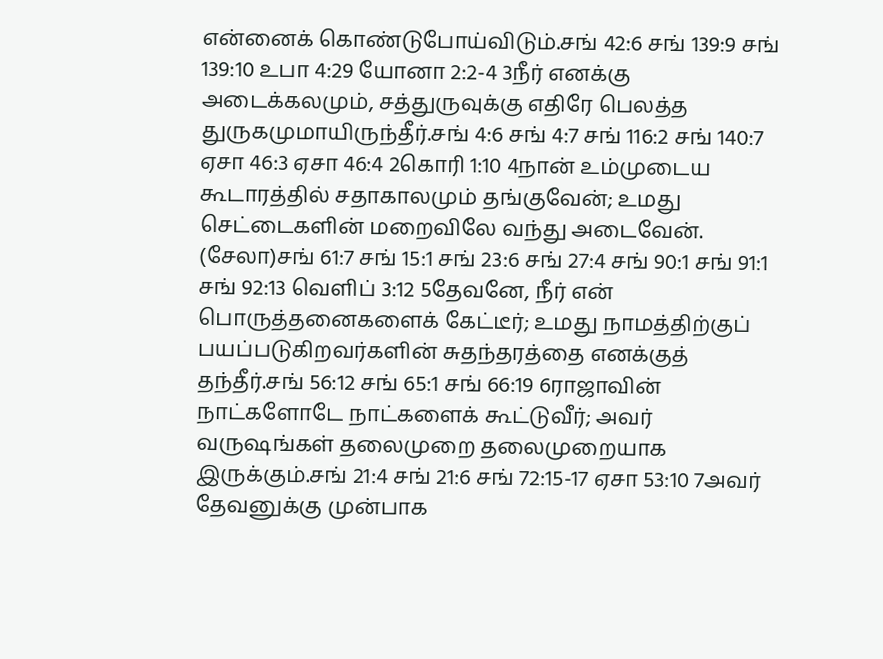என்னைக் கொண்டுபோய்விடும்.சங் 42:6 சங் 139:9 சங் 139:10 உபா 4:29 யோனா 2:2-4 3நீர் எனக்கு அடைக்கலமும், சத்துருவுக்கு எதிரே பெலத்த துருகமுமாயிருந்தீர்.சங் 4:6 சங் 4:7 சங் 116:2 சங் 140:7 ஏசா 46:3 ஏசா 46:4 2கொரி 1:10 4நான் உம்முடைய கூடாரத்தில் சதாகாலமும் தங்குவேன்; உமது செட்டைகளின் மறைவிலே வந்து அடைவேன். (சேலா)சங் 61:7 சங் 15:1 சங் 23:6 சங் 27:4 சங் 90:1 சங் 91:1 சங் 92:13 வெளிப் 3:12 5தேவனே, நீர் என் பொருத்தனைகளைக் கேட்டீர்; உமது நாமத்திற்குப் பயப்படுகிறவர்களின் சுதந்தரத்தை எனக்குத் தந்தீர்.சங் 56:12 சங் 65:1 சங் 66:19 6ராஜாவின் நாட்களோடே நாட்களைக் கூட்டுவீர்; அவர் வருஷங்கள் தலைமுறை தலைமுறையாக இருக்கும்.சங் 21:4 சங் 21:6 சங் 72:15-17 ஏசா 53:10 7அவர் தேவனுக்கு முன்பாக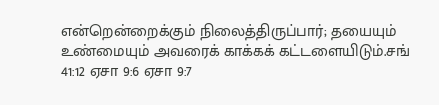என்றென்றைக்கும் நிலைத்திருப்பார்; தயையும் உண்மையும் அவரைக் காக்கக் கட்டளையிடும்.சங் 41:12 ஏசா 9:6 ஏசா 9:7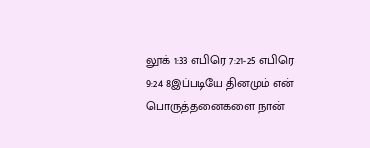லூக் 1:33 எபிரெ 7:21-25 எபிரெ 9:24 8இப்படியே தினமும் என் பொருத்தனைகளை நான்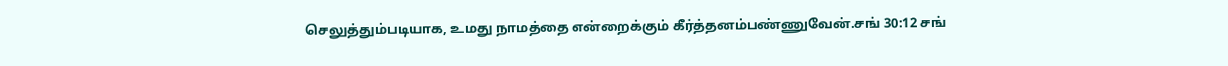செலுத்தும்படியாக, உமது நாமத்தை என்றைக்கும் கீர்த்தனம்பண்ணுவேன்.சங் 30:12 சங்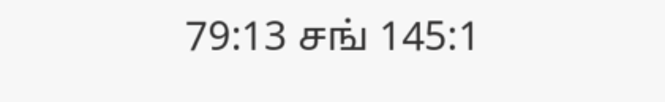79:13 சங் 145:1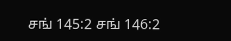சங் 145:2 சங் 146:2